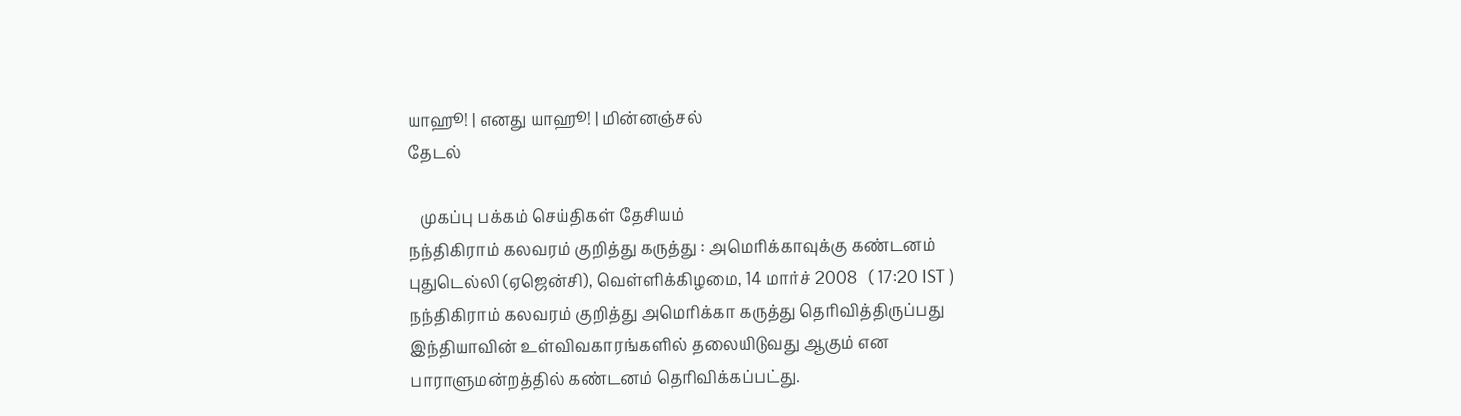யாஹூ! | எனது யாஹூ! | மின்னஞ்சல்
தேடல்

   முகப்பு பக்கம் செய்திகள் தேசியம்
நந்திகிராம் கலவரம் குறித்து கருத்து : அமெரிக்காவுக்கு கண்டனம்
புதுடெல்லி (ஏஜென்சி), வெள்ளிக்கிழமை, 14 மார்ச் 2008   ( 17:20 IST )
நந்திகிராம் கலவரம் குறித்து அமெரிக்கா கருத்து தெரிவித்திருப்பது இந்தியாவின் உள்விவகாரங்களில் தலையிடுவது ஆகும் என பாராளுமன்றத்தில் கண்டனம் தெரிவிக்கப்பட்து.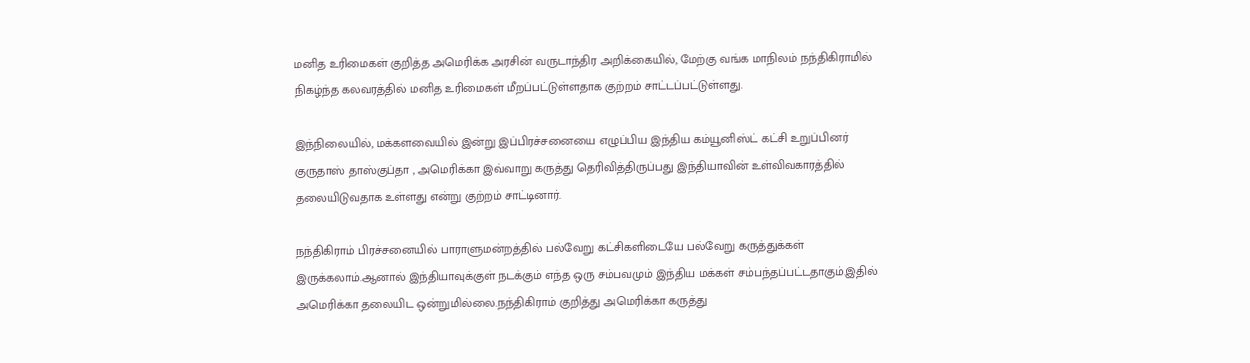மனித உரிமைகள் குறித்த அமெரிக்க அரசின் வருடாந்திர அறிக்கையில், மேற்கு வங்க மாநிலம் நந்திகிராமில் நிகழ்ந்த கலவரத்தில் மனித உரிமைகள் மீறப்பட்டுள்ளதாக குற்றம் சாட்டப்பட்டுள்ளது.

இந்நிலையில், மக்களவையில் இன்று இப்பிரச்சனையை எழுப்பிய இந்திய கம்யூனிஸ்ட் கட்சி உறுப்பினர் குருதாஸ் தாஸ்குப்தா , அமெரிக்கா இவ்வாறு கருத்து தெரிவித்திருப்பது இந்தியாவின் உள்விவகாரத்தில் தலையிடுவதாக உள்ளது என்று குற்றம் சாட்டினார்.

நந்திகிராம் பிரச்சனையில் பாராளுமன்றத்தில் பல்வேறு கட்சிகளிடையே பல்வேறு கருத்துக்கள் இருக்கலாம்.ஆனால் இந்தியாவுக்குள் நடக்கும் எந்த ஒரு சம்பவமும் இந்திய மக்கள் சம்பந்தப்பட்டதாகும்.இதில் அமெரிக்கா தலையிட ஒன்றுமில்லை.நந்திகிராம் குறித்து அமெரிக்கா கருத்து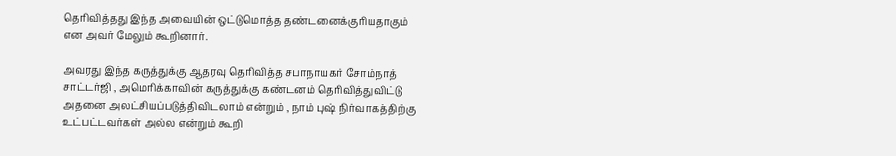தெரிவித்தது இந்த அவையின் ஒட்டுமொத்த தண்டனைக்குரியதாகும் என அவர் மேலும் கூறினார்.

அவரது இந்த கருத்துக்கு ஆதரவு தெரிவித்த சபாநாயகர் சோம்நாத் சாட்டர்ஜி , அமெரிக்காவின் கருத்துக்கு கண்டனம் தெரிவித்துவிட்டு அதனை அலட்சியப்படுத்திவிடலாம் என்றும் , நாம் புஷ் நிர்வாகத்திற்கு உட்பட்டவர்கள் அல்ல என்றும் கூறி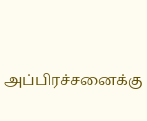அப்பிரச்சனைக்கு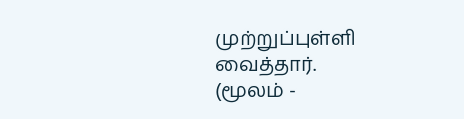முற்றுப்புள்ளி வைத்தார்.
(மூலம் -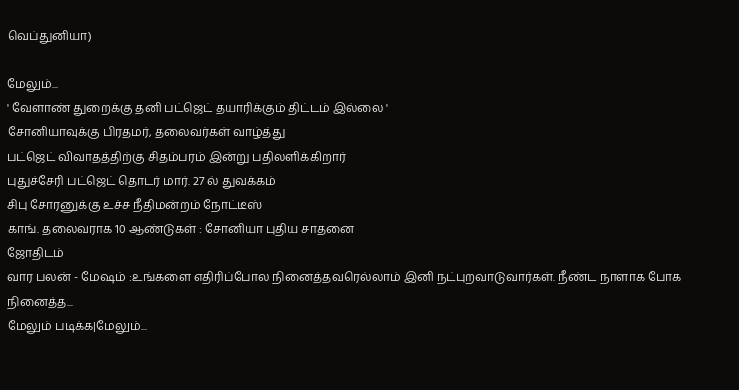வெப்துனியா)

மேலும்...
' வேளாண் துறைக்கு தனி பட்ஜெட் தயாரிக்கும் திட்டம் இல்லை '
சோனியாவுக்கு பிரதமர், தலைவர்கள் வாழ்த்து
பட்ஜெட் விவாதத்திற்கு சிதம்பரம் இன்று பதிலளிக்கிறார்
புதுச்சேரி பட்ஜெட் தொடர் மார். 27 ல் துவக்கம்
சிபு சோரனுக்கு உச்ச நீதிமன்றம் நோட்டீஸ்
காங். தலைவராக 10 ஆண்டுகள் : சோனியா புதிய சாதனை
ஜோதிடம்
வார பலன் - மேஷம் :உங்களை எதிரிப்போல நினைத்தவரெல்லாம் இனி நட்புறவாடுவார்கள். நீண்ட நாளாக போக நினைத்த...
மேலும் படிக்க|மேலும்...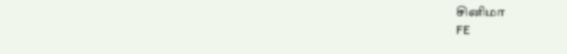சினிமா
FE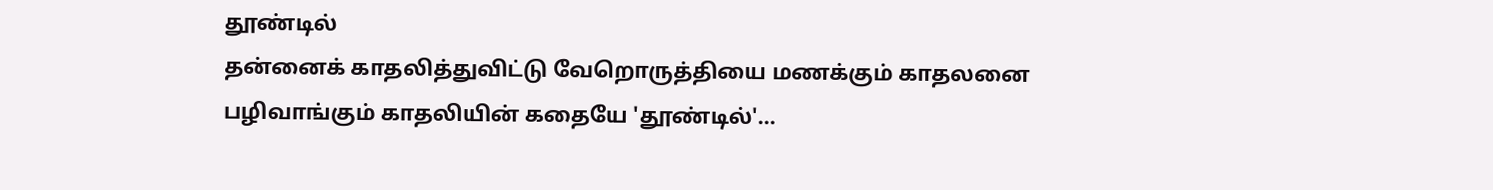தூண்டில்
தன்னைக் காதலித்துவிட்டு வேறொருத்தியை மணக்கும் காதலனை பழிவாங்கும் காதலியின் கதையே 'தூண்டில்'...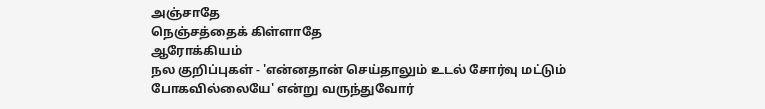அ‌ஞ்சாதே
நெஞ்சத்தைக் கிள்ளாதே
ஆரோக்கியம்
நல குறிப்புகள் - 'என்னதான் செய்தாலும் உடல் சோர்வு மட்டும் போகவில்லையே' என்று வருந்துவோர்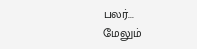பலர்...
மேலும்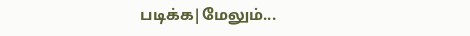படிக்க|மேலும்...